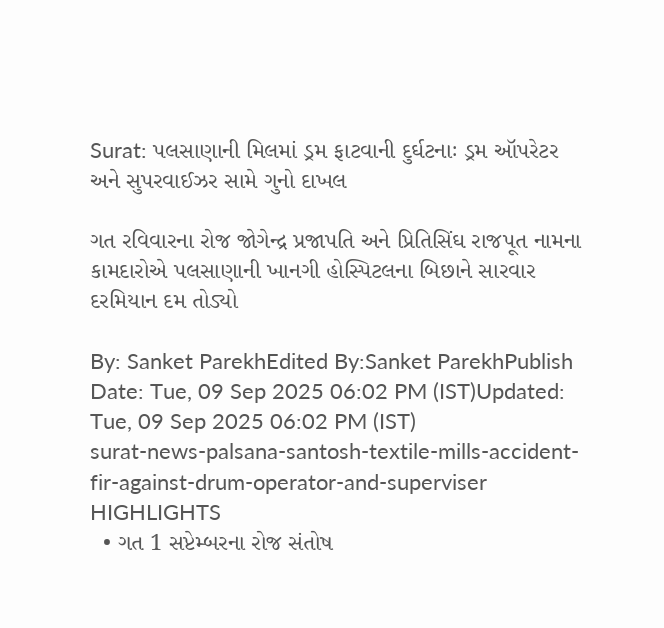Surat: પલસાણાની મિલમાં ડ્રમ ફાટવાની દુર્ઘટનાઃ ડ્રમ ઑપરેટર અને સુપરવાઈઝર સામે ગુનો દાખલ

ગત રવિવારના રોજ જોગેન્દ્ર પ્રજાપતિ અને પ્રિતિસિંઘ રાજપૂત નામના કામદારોએ પલસાણાની ખાનગી હોસ્પિટલના બિછાને સારવાર દરમિયાન દમ તોડ્યો

By: Sanket ParekhEdited By:Sanket ParekhPublish Date: Tue, 09 Sep 2025 06:02 PM (IST)Updated: Tue, 09 Sep 2025 06:02 PM (IST)
surat-news-palsana-santosh-textile-mills-accident-fir-against-drum-operator-and-superviser
HIGHLIGHTS
  • ગત 1 સપ્ટેમ્બરના રોજ સંતોષ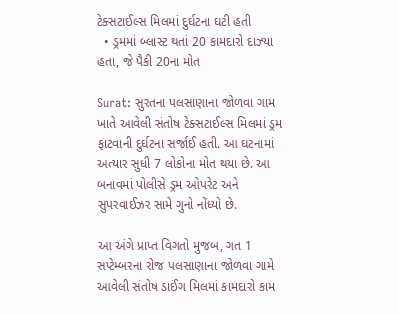ટેક્સટાઈલ્સ મિલમાં દુર્ઘટના ઘટી હતી
  • ડ્રમમાં બ્લાસ્ટ થતાં 20 કામદારો દાઝ્યા હતા, જે પૈકી 20ના મોત

Surat: સુરતના પલસાણાના જોળવા ગામ ખાતે આવેલી સંતોષ ટેક્સટાઈલ્સ મિલમાં ડ્રમ ફાટવાની દુર્ઘટના સર્જાઈ હતી. આ ઘટનામાં અત્યાર સુધી 7 લોકોના મોત થયા છે. આ બનાવમાં પોલીસે ડ્રમ ઓપરેટ અને સુપરવાઈઝર સામે ગુનો નોંધ્યો છે.

આ અંગે પ્રાપ્ત વિગતો મુજબ, ગત 1 સપ્ટેમ્બરના રોજ પલસાણાના જોળવા ગામે આવેલી સંતોષ ડાઈંગ મિલમાં કામદારો કામ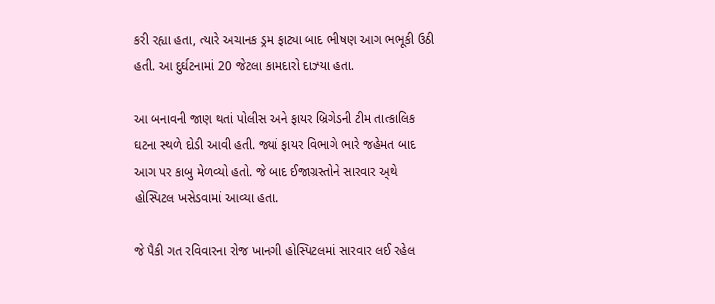કરી રહ્યા હતા, ત્યારે અચાનક ડ્રમ ફાટ્યા બાદ ભીષણ આગ ભભૂકી ઉઠી હતી. આ દુર્ઘટનામાં 20 જેટલા કામદારો દાઝ્યા હતા.

આ બનાવની જાણ થતાં પોલીસ અને ફાયર બ્રિગેડની ટીમ તાત્કાલિક ઘટના સ્થળે દોડી આવી હતી. જ્યાં ફાયર વિભાગે ભારે જહેમત બાદ આગ પર કાબુ મેળવ્યો હતો. જે બાદ ઈજાગ્રસ્તોને સારવાર અ્થે હોસ્પિટલ ખસેડવામાં આવ્યા હતા.

જે પૈકી ગત રવિવારના રોજ ખાનગી હોસ્પિટલમાં સારવાર લઈ રહેલ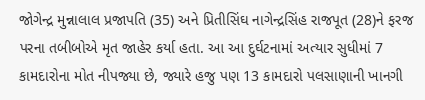જોગેન્દ્ર મુન્નાલાલ પ્રજાપતિ (35) અને પ્રિતીસિંઘ નાગેન્દ્રસિંહ રાજપૂત (28)ને ફરજ પરના તબીબોએ મૃત જાહેર કર્યા હતા. આ આ દુર્ઘટનામાં અત્યાર સુધીમાં 7 કામદારોના મોત નીપજ્યા છે, જ્યારે હજુ પણ 13 કામદારો પલસાણાની ખાનગી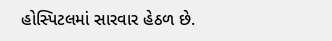હોસ્પિટલમાં સારવાર હેઠળ છે.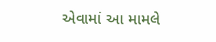એવામાં આ મામલે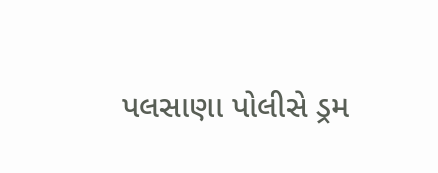પલસાણા પોલીસે ડ્રમ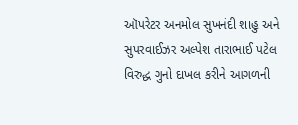ઑપરેટર અનમોલ સુખનંદી શાહુ અને સુપરવાઈઝર અલ્પેશ તારાભાઈ પટેલ વિરુદ્ધ ગુનો દાખલ કરીને આગળની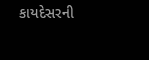કાયદેસરની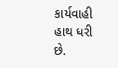કાર્યવાહી હાથ ધરી છે.